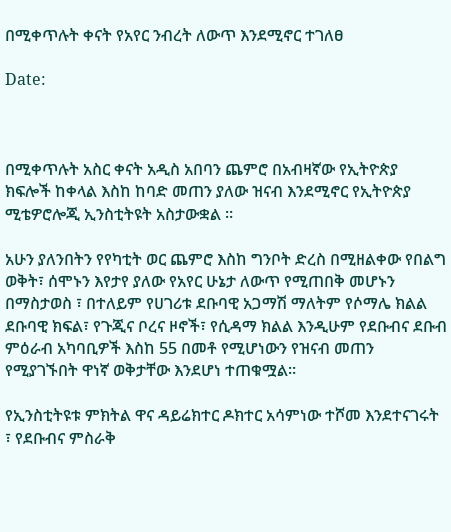በሚቀጥሉት ቀናት የአየር ንብረት ለውጥ እንደሚኖር ተገለፀ

Date:



በሚቀጥሉት አስር ቀናት አዲስ አበባን ጨምሮ በአብዛኛው የኢትዮጵያ ክፍሎች ከቀላል እስከ ከባድ መጠን ያለው ዝናብ እንደሚኖር የኢትዮጵያ ሚቴዎሮሎጂ ኢንስቲትዩት አስታውቋል ።

አሁን ያለንበትን የየካቲት ወር ጨምሮ እስከ ግንቦት ድረስ በሚዘልቀው የበልግ ወቅት፣ ሰሞኑን እየታየ ያለው የአየር ሁኔታ ለውጥ የሚጠበቅ መሆኑን በማስታወስ ፣ በተለይም የሀገሪቱ ደቡባዊ አጋማሽ ማለትም የሶማሌ ክልል ደቡባዊ ክፍል፣ የጉጂና ቦረና ዞኖች፣ የሲዳማ ክልል እንዲሁም የደቡብና ደቡብ ምዕራብ አካባቢዎች እስከ 55 በመቶ የሚሆነውን የዝናብ መጠን የሚያገኙበት ዋነኛ ወቅታቸው እንደሆነ ተጠቁሟል።

የኢንስቲትዩቱ ምክትል ዋና ዳይሬክተር ዶክተር አሳምነው ተሾመ እንደተናገሩት ፣ የደቡብና ምስራቅ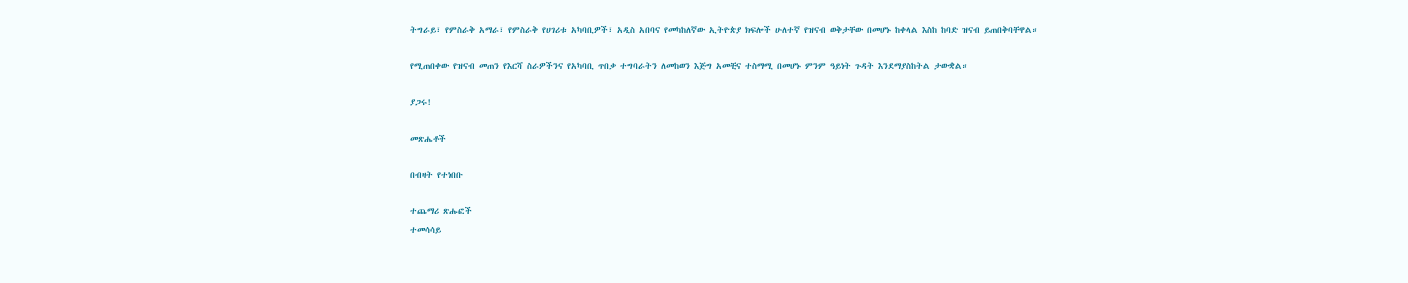ትግራይ፣ የምስራቅ አማራ፣ የምስራቅ የሀገሪቱ አካባቢዎች፣ አዲስ አበባና የመካከለኛው ኢትዮጵያ ክፍሎች ሁለተኛ የዝናብ ወቅታቸው በመሆኑ ከቀላል እስከ ከባድ ዝናብ ይጠበቅባቸዋል።

የሚጠበቀው የዝናብ መጠን የእርሻ ስራዎችንና የአካባቢ ጥበቃ ተግባራትን ለመከወን እጅግ አመቺና ተስማሚ በመሆኑ ምንም ዓይነት ጉዳት እንደማያስከትል ታውቋል።

ያጋሩ!

መጽሔቶች

በብዛት የተነበቡ

ተጨማሪ ጽሑፎች
ተመሳሳይ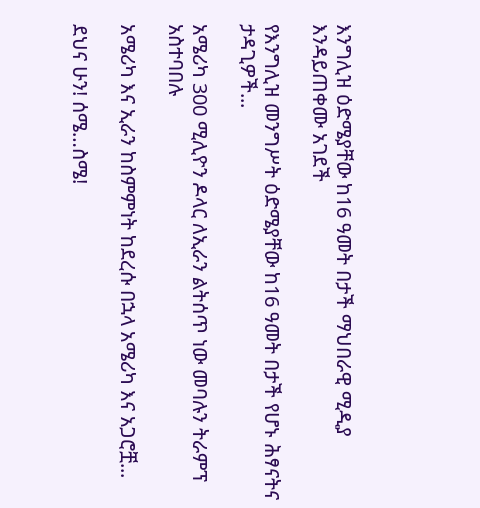እንግሊዝ ዕድሜያቸው ከ16 ዓመት በታች ማህበራዊ ሚዲያ እንዳይጠቀሙ አገደች

የእንግሊዝ መንግሥት ዕድሜያቸው ከ16 ዓመት በታች የሆኑ ሕፃናትና ታዳጊዎች...

አሜሪካ 300 ሚሊዮን ዶላር ለኢራን ልትሰጥ ነው መባሉን ትራምፕ አስተባበሉ

አሜሪካ እና ኢራን ከስምምነት ከደረሱ በኋላ አሜሪካ እና አጋሮቿ...

ደህና ሁን! ሰሜ…ስሜ!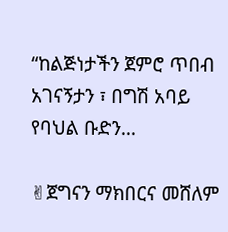“ከልጅነታችን ጀምሮ ጥበብ አገናኝታን ፣ በግሽ አባይ የባህል ቡድን...

✌ጀግናን ማክበርና መሸለም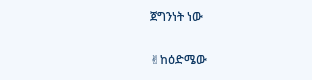ጀግንነት ነው

✌ከዕድሜው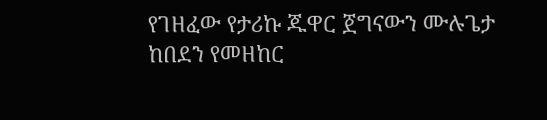የገዘፈው የታሪኩ ጁዋር ጀግናውን ሙሉጌታ ከበደን የመዘከር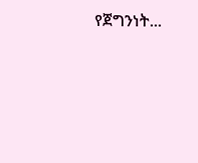የጀግንነት...